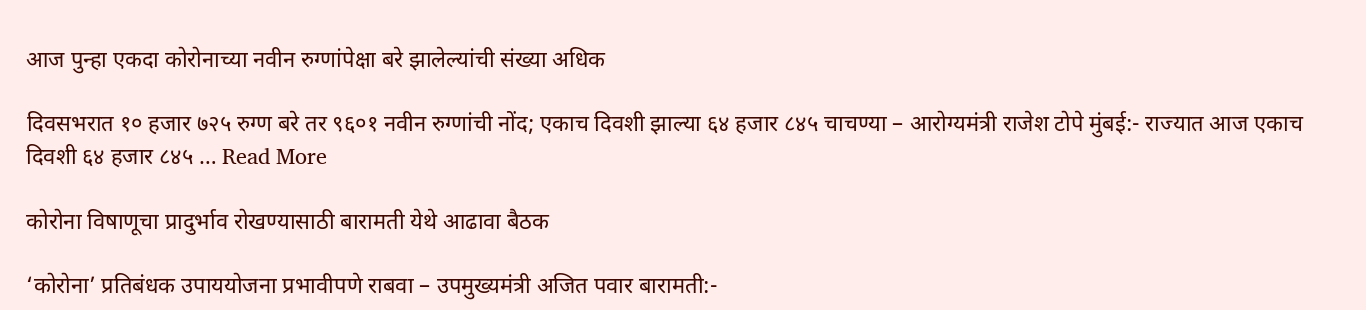आज पुन्हा एकदा कोरोनाच्या नवीन रुग्णांपेक्षा बरे झालेल्यांची संख्या अधिक

दिवसभरात १० हजार ७२५ रुग्ण बरे तर ९६०१ नवीन रुग्णांची नोंद; एकाच दिवशी झाल्या ६४ हजार ८४५ चाचण्या – आरोग्यमंत्री राजेश टोपे मुंबई:- राज्यात आज एकाच दिवशी ६४ हजार ८४५ … Read More

कोरोना विषाणूचा प्रादुर्भाव रोखण्यासाठी बारामती येथे आढावा बैठक

‘कोरोना’ प्रतिबंधक उपाययोजना प्रभावीपणे राबवा – उपमुख्यमंत्री अजित पवार बारामती:-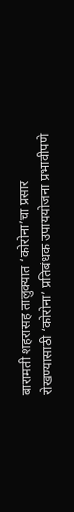बारामती शहरासह तालुक्यात ‘कोरोना’चा प्रसार रोखण्यासाठी ‘कोरोना’ प्रतिबंधक उपाययोजना प्रभावीपणे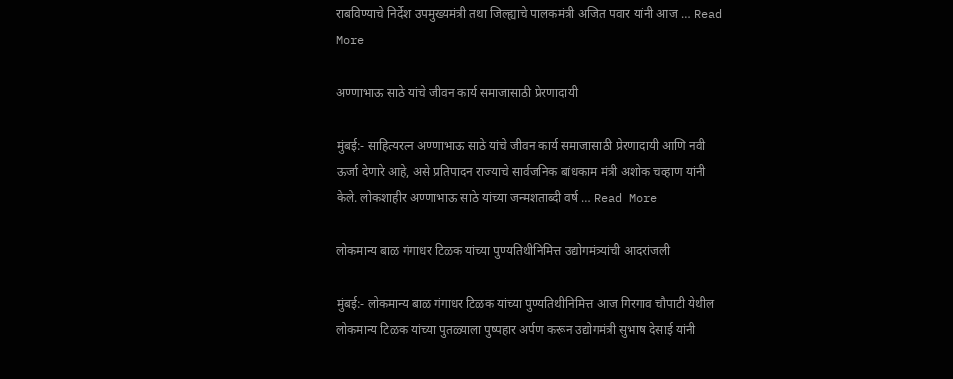राबविण्याचे निर्देश उपमुख्यमंत्री तथा जिल्ह्याचे पालकमंत्री अजित पवार यांनी आज … Read More

अण्णाभाऊ साठे यांचे जीवन कार्य समाजासाठी प्रेरणादायी

मुंबई:- साहित्यरत्न अण्णाभाऊ साठे यांचे जीवन कार्य समाजासाठी प्रेरणादायी आणि नवी ऊर्जा देणारे आहे, असे प्रतिपादन राज्याचे सार्वजनिक बांधकाम मंत्री अशोक चव्हाण यांनी केले. लोकशाहीर अण्णाभाऊ साठे यांच्या जन्मशताब्दी वर्ष … Read More

लोकमान्य बाळ गंगाधर टिळक यांच्या पुण्यतिथीनिमित्त उद्योगमंत्र्यांची आदरांजली

मुंबई:- लोकमान्य बाळ गंगाधर टिळक यांच्या पुण्यतिथीनिमित्त आज गिरगाव चौपाटी येथील लोकमान्य टिळक यांच्या पुतळ्याला पुष्पहार अर्पण करून उद्योगमंत्री सुभाष देसाई यांनी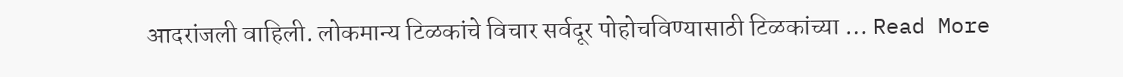आदरांजली वाहिली. लोकमान्य टिळकांचे विचार सर्वदूर पोहोचविण्यासाठी टिळकांच्या … Read More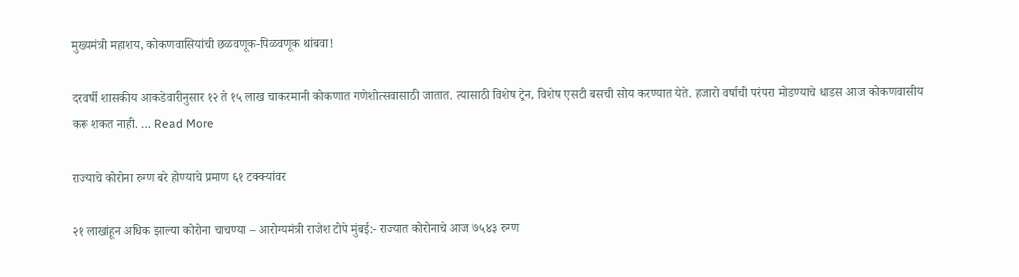मुख्यमंत्री महाशय, कोकणवासियांची छळवणूक-पिळवणूक थांबवा!

दरवर्षी शासकीय आकडेवारीनुसार १२ ते १५ लाख चाकरमानी कोकणात गणेशोत्सवासाठी जातात. त्यासाठी विशेष ट्रेन, विशेष एसटी बसची सोय करण्यात येते. हजारो वर्षाची परंपरा मोडण्याचे धाडस आज कोकणवासीय करू शकत नाही. … Read More

राज्याचे कोरोना रुग्ण बरे होण्याचे प्रमाण ६१ टक्क्यांवर

२१ लाखांहून अधिक झाल्या कोरोना चाचण्या – आरोग्यमंत्री राजेश टोपे मुंबई:- राज्यात कोरोनाचे आज ७५४३ रुग्ण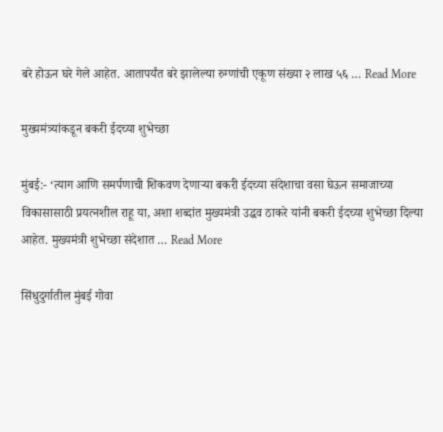बरे होऊन घरे गेले आहेत. आतापर्यंत बरे झालेल्या रुग्णांची एकूण संख्या २ लाख ५६ … Read More

मुख्यमंत्र्यांकडून बकरी ईदच्या शुभेच्छा

मुंबई:- ‘त्याग आणि समर्पणाची शिकवण देणाऱ्या बकरी ईदच्या संदेशाचा वसा घेऊन समाजाच्या विकासासाठी प्रयत्नशील राहू या, अशा शब्दांत मुख्यमंत्री उद्धव ठाकरे यांनी बकरी ईदच्या शुभेच्छा दिल्या आहेत. मुख्यमंत्री शुभेच्छा संदेशात … Read More

सिंधुदुर्गातील मुंबई गोवा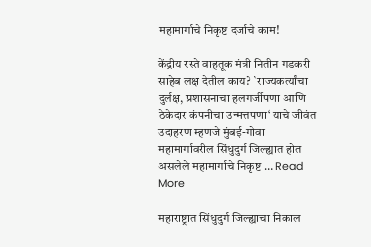महामार्गाचे निकृष्ट दर्जाचे काम!

केंद्रीय रस्ते वाहतूक मंत्री नितीन गडकरी साहेब लक्ष देतील काय? `राज्यकर्त्यांचा दुर्लक्ष, प्रशासनाचा हलगर्जीपणा आणि ठेकेदार कंपनीचा उन्मत्तपणा‘ याचे जीवंत उदाहरण म्हणजे मुंबई-गोवा महामार्गावरील सिंधुदुर्ग जिल्ह्यात होत असलेले महामार्गाचे निकृष्ट … Read More

महाराष्ट्रात सिंधुदुर्ग जिल्ह्याचा निकाल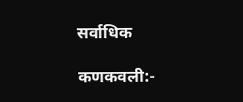सर्वाधिक

कणकवली:-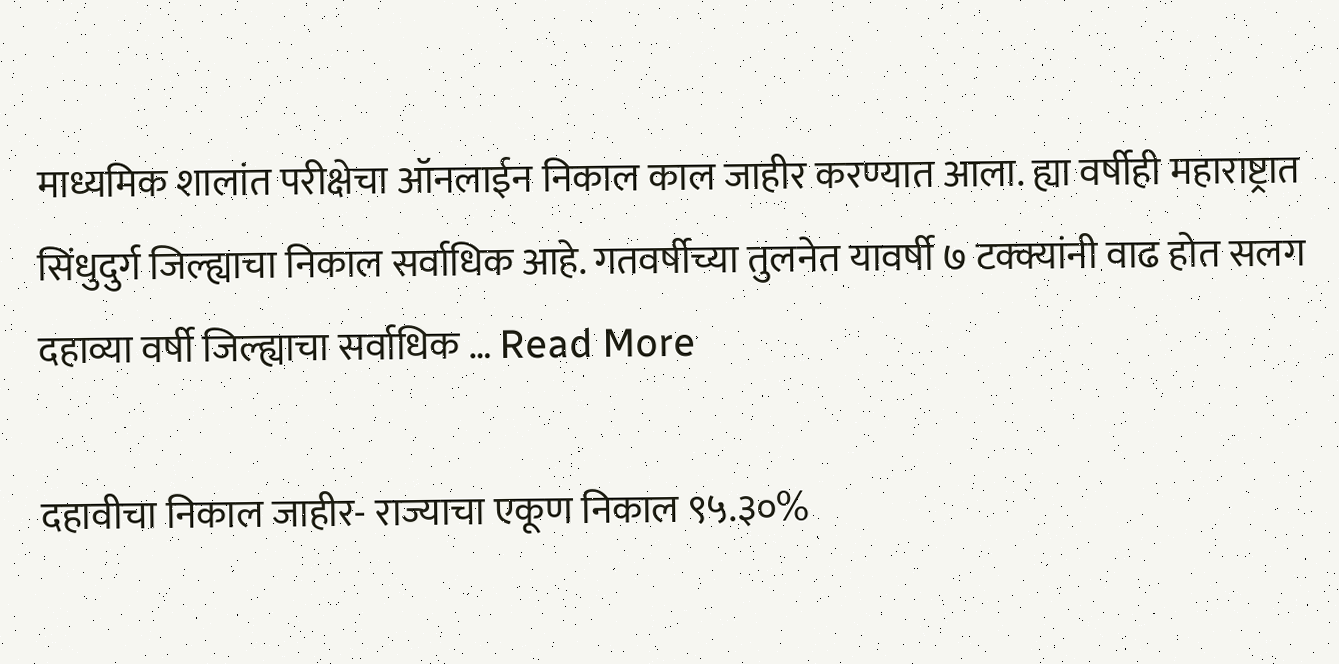माध्यमिक शालांत परीक्षेचा ऑनलाईन निकाल काल जाहीर करण्यात आला. ह्या वर्षीही महाराष्ट्रात सिंधुदुर्ग जिल्ह्याचा निकाल सर्वाधिक आहे. गतवर्षीच्या तुलनेत यावर्षी ७ टक्क्यांनी वाढ होत सलग दहाव्या वर्षी जिल्ह्याचा सर्वाधिक … Read More

दहावीचा निकाल जाहीर- राज्याचा एकूण निकाल ९५.३०%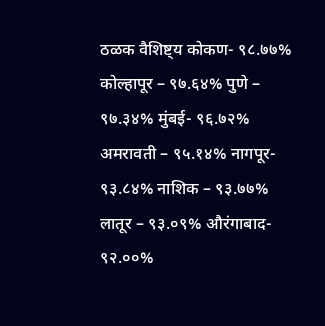ठळक वैशिष्ट्य कोकण- ९८.७७% कोल्हापूर – ९७.६४% पुणे – ९७.३४% मुंबई- ९६.७२% अमरावती – ९५.१४% नागपूर- ९३.८४% नाशिक – ९३.७७% लातूर – ९३.०९% औरंगाबाद- ९२.००%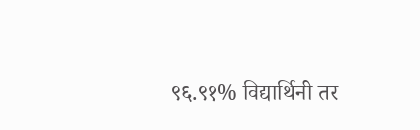९६.९१% विद्यार्थिनी तर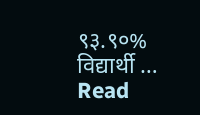९३.९०% विद्यार्थी … Read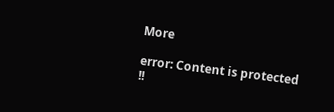More

error: Content is protected !!